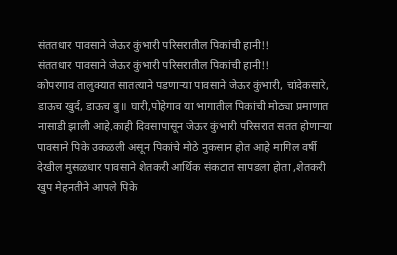संततधार पावसाने जेऊर कुंभारी परिसरातील पिकांची हानी!!
संततधार पावसाने जेऊर कुंभारी परिसरातील पिकांची हानी!!
कोपरगाव तालुक्यात सातत्याने पडणाऱ्या पावसाने जेऊर कुंभारी, चांदेकसारे, डाऊच खुर्द, डाऊच बु॥ घारी,पोहेगाव या भागातील पिकांची मोठ्या प्रमाणात नासाडी झाली आहे.काही दिवसापासून जेऊर कुंभारी परिसरात सतत होणाऱ्या पावसाने पिके उकळली असून पिकांचे मोठे नुकसान होत आहे मागिल वर्षी देखील मुसळधार पावसाने शेतकरी आर्थिक संकटात सापडला होता ,शेतकरी खुप मेहनतीने आपले पिके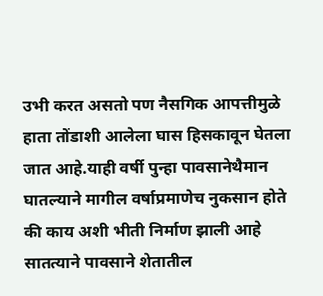उभी करत असतो पण नैसगिक आपत्तीमुळे हाता तोंडाशी आलेला घास हिसकावून घेतला जात आहे.याही वर्षी पुन्हा पावसानेथैमान घातल्याने मागील वर्षाप्रमाणेच नुकसान होते की काय अशी भीती निर्माण झाली आहे सातत्याने पावसाने शेतातील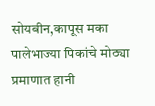सोयबीन,कापूस मका पालेभाज्या पिकांचे मोठ्या प्रमाणात हानी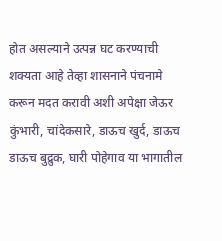होत असल्याने उत्पन्न घट करण्याची शक्यता आहे तेव्हा शासनाने पंचनामे करून मदत करावी अशी अपेक्षा जेऊर कुंभारी, चांदेकसारे, डाऊच खुर्द, डाऊच डाऊच बुद्रुक, घारी पोहेगाव या भागातील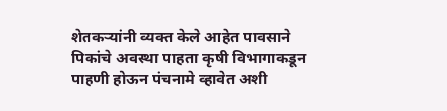शेतकऱ्यांनी व्यक्त केले आहेत पावसाने पिकांचे अवस्था पाहता कृषी विभागाकडून पाहणी होऊन पंचनामे व्हावेत अशी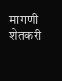मागणी शेतकरी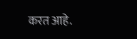करत आहे.